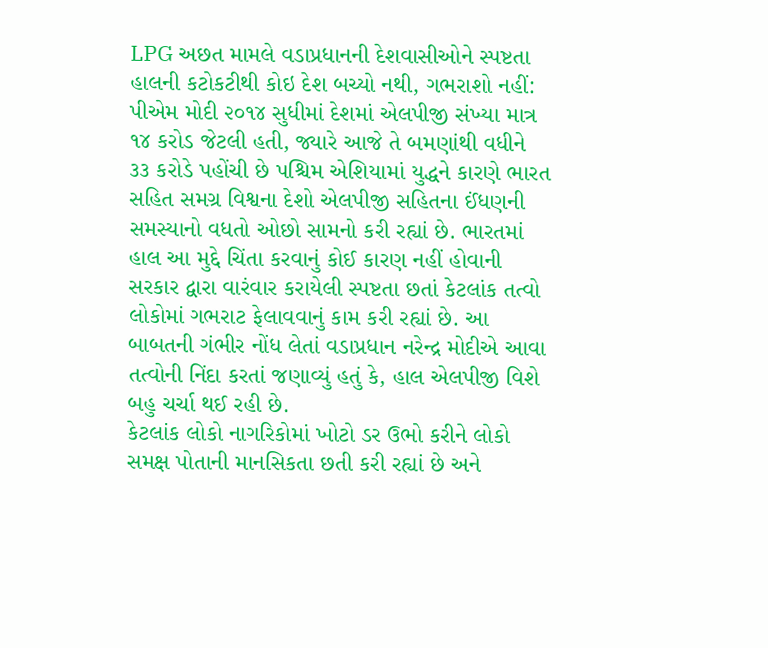LPG અછત મામલે વડાપ્રધાનની દેશવાસીઓને સ્પષ્ટતા હાલની કટોકટીથી કોઇ દેશ બચ્યો નથી, ગભરાશો નહીં: પીએમ મોદી ૨૦૧૪ સુધીમાં દેશમાં એલપીજી સંખ્યા માત્ર ૧૪ કરોડ જેટલી હતી, જ્યારે આજે તે બમણાંથી વધીને ૩૩ કરોડે પહોંચી છે પશ્ચિમ એશિયામાં યુદ્ધને કારણે ભારત સહિત સમગ્ર વિશ્વના દેશો એલપીજી સહિતના ઈંધણની સમસ્યાનો વધતો ઓછો સામનો કરી રહ્યાં છે. ભારતમાં હાલ આ મુદ્દે ચિંતા કરવાનું કોઈ કારણ નહીં હોવાની સરકાર દ્વારા વારંવાર કરાયેલી સ્પષ્ટતા છતાં કેટલાંક તત્વો લોકોમાં ગભરાટ ફેલાવવાનું કામ કરી રહ્યાં છે. આ બાબતની ગંભીર નોંધ લેતાં વડાપ્રધાન નરેન્દ્ર મોદીએ આવા તત્વોની નિંદા કરતાં જણાવ્યું હતું કે, હાલ એલપીજી વિશે બહુ ચર્ચા થઈ રહી છે.
કેટલાંક લોકો નાગરિકોમાં ખોટો ડર ઉભો કરીને લોકો સમક્ષ પોતાની માનસિકતા છતી કરી રહ્યાં છે અને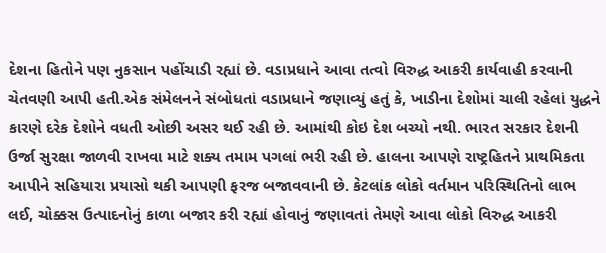દેશના હિતોને પણ નુકસાન પહોંચાડી રહ્યાં છે. વડાપ્રધાને આવા તત્વો વિરુદ્ધ આકરી કાર્યવાહી કરવાની ચેતવણી આપી હતી.એક સંમેલનને સંબોધતાં વડાપ્રધાને જણાવ્યું હતું કે, ખાડીના દેશોમાં ચાલી રહેલાં યુદ્ધને કારણે દરેક દેશોને વધતી ઓછી અસર થઈ રહી છે. આમાંથી કોઇ દેશ બચ્યો નથી. ભારત સરકાર દેશની ઉર્જા સુરક્ષા જાળવી રાખવા માટે શક્ય તમામ પગલાં ભરી રહી છે. હાલના આપણે રાષ્ટ્રહિતને પ્રાથમિકતા આપીને સહિયારા પ્રયાસો થકી આપણી ફરજ બજાવવાની છે. કેટલાંક લોકો વર્તમાન પરિસ્થિતિનો લાભ લઈ, ચોક્કસ ઉત્પાદનોનું કાળા બજાર કરી રહ્યાં હોવાનું જણાવતાં તેમણે આવા લોકો વિરુદ્ધ આકરી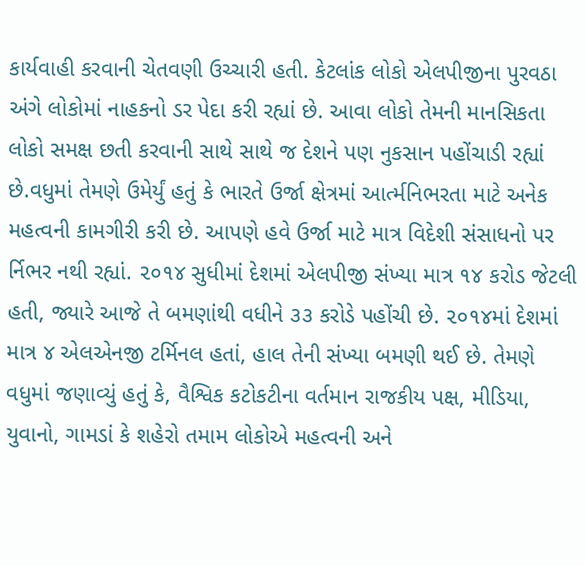કાર્યવાહી કરવાની ચેતવણી ઉચ્ચારી હતી. કેટલાંક લોકો એલપીજીના પુરવઠા અંગે લોકોમાં નાહકનો ડર પેદા કરી રહ્યાં છે. આવા લોકો તેમની માનસિકતા લોકો સમક્ષ છતી કરવાની સાથે સાથે જ દેશને પણ નુકસાન પહોંચાડી રહ્યાં છે.વધુમાં તેમણે ઉમેર્યું હતું કે ભારતે ઉર્જા ક્ષેત્રમાં આર્ત્મનિભરતા માટે અનેક મહત્વની કામગીરી કરી છે. આપણે હવે ઉર્જા માટે માત્ર વિદેશી સંસાધનો પર ર્નિભર નથી રહ્યાં. ૨૦૧૪ સુધીમાં દેશમાં એલપીજી સંખ્યા માત્ર ૧૪ કરોડ જેટલી હતી, જ્યારે આજે તે બમણાંથી વધીને ૩૩ કરોડે પહોંચી છે. ૨૦૧૪માં દેશમાં માત્ર ૪ એલએનજી ટર્મિનલ હતાં, હાલ તેની સંખ્યા બમણી થઈ છે. તેમણે વધુમાં જણાવ્યું હતું કે, વૈશ્વિક કટોકટીના વર્તમાન રાજકીય પક્ષ, મીડિયા, યુવાનો, ગામડાં કે શહેરો તમામ લોકોએ મહત્વની અને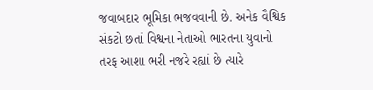જવાબદાર ભૂમિકા ભજવવાની છે. અનેક વૈશ્વિક સંકટો છતાં વિશ્વના નેતાઓ ભારતના યુવાનો તરફ આશા ભરી નજરે રહ્યાં છે ત્યારે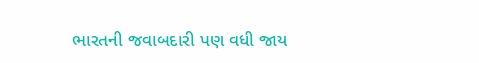ભારતની જવાબદારી પણ વધી જાય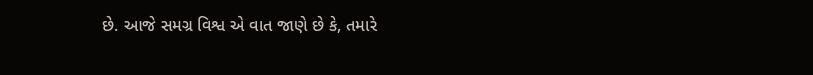છે. આજે સમગ્ર વિશ્વ એ વાત જાણે છે કે, તમારે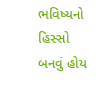ભવિષ્યનો હિસ્સો બનવું હોય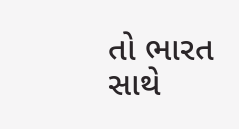તો ભારત સાથે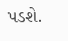પડશે.